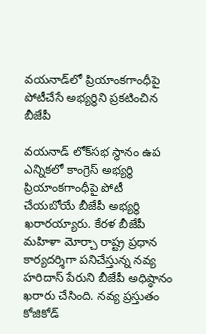వయనాడ్‌లో ప్రియాంకగాంధీపై పోటీచేసే అభ్యర్థిని ప్రకటించిన బీజేపీ

వయనాడ్ లోక్‌సభ స్థానం ఉప ఎన్నికలో కాంగ్రెస్ అభ్యర్థి ప్రియాంకగాంధీపై పోటీ చేయబోయే బీజేపీ అభ్యర్థి ఖరారయ్యారు. కేరళ బీజేపీ మహిళా మోర్చా రాష్ట్ర ప్రధాన కార్యదర్శిగా పనిచేస్తున్న నవ్య హరిదాస్ పేరుని బీజేపీ అధిష్ఠానం ఖరారు చేసింది. నవ్య ప్రస్తుతం కోజికోడ్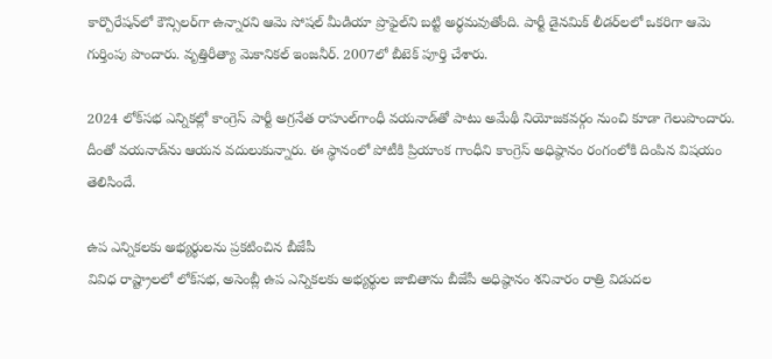కార్పొరేషన్‌లో కౌన్సిలర్‌గా ఉన్నారని ఆమె సోషల్ మీడియా ప్రొఫైల్‌ని బట్టి అర్థమవుతోంది. పార్టీ డైనమిక్ లీడర్‌లలో ఒకరిగా ఆమె గుర్తింపు పొందారు. వృత్తిరీత్యా మెకానికల్ ఇంజనీర్. 2007లో బీటెక్ పూర్తి చేశారు.

2024 లోక్‌సభ ఎన్నికల్లో కాంగ్రెస్ పార్టీ అగ్రనేత రాహుల్‌గాంధీ వయనాడ్‌తో పాటు అమేథీ నియోజకవర్గం నుంచి కూడా గెలుపొందారు. దీంతో వయనాడ్‌ను ఆయన వదులుకున్నారు. ఈ స్థానంలో పోటీకి ప్రియాంక గాంధీని కాంగ్రెస్ అధిష్ఠానం రంగంలోకి దింపిన విషయం తెలిసిందే.

ఉప ఎన్నికలకు అభ్యర్థులను ప్రకటించిన బీజేపీ
వివిధ రాష్ట్రాలలో లోక్‌సభ, అసెంబ్లీ ఉప ఎన్నికలకు అభ్యర్థుల జాబితాను బీజేపీ అధిష్ఠానం శనివారం రాత్రి విడుదల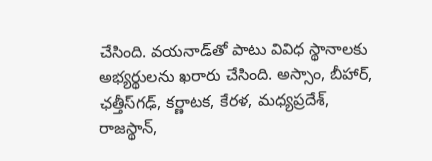చేసింది. వయనాడ్‌తో పాటు వివిధ స్థానాలకు అభ్యర్థులను ఖరారు చేసింది. అస్సాం, బీహార్, ఛత్తీస్‌గఢ్, కర్ణాటక, కేరళ, మధ్యప్రదేశ్, రాజస్థాన్,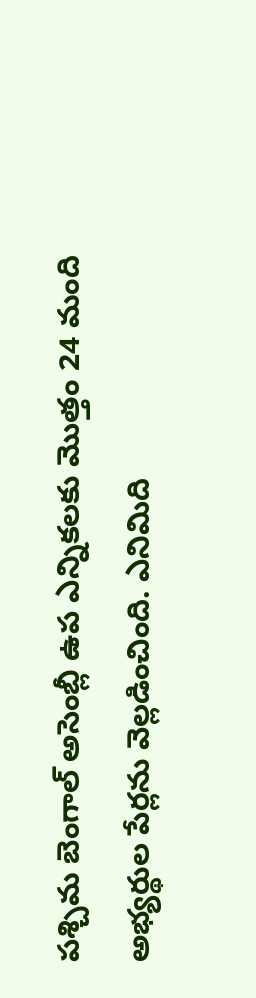పశ్చిమ బెంగాల్ అసెంబ్లీ ఉప ఎన్నికలకు మొత్తం 24 మంది అభ్యర్థుల పేర్లను వెల్లడించింది. ఎనిమిది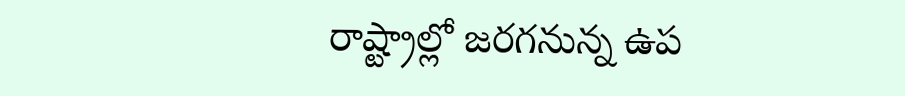రాష్ట్రాల్లో జరగనున్న ఉప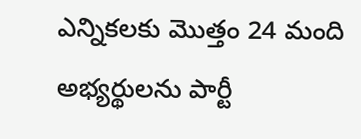ఎన్నికలకు మొత్తం 24 మంది అభ్యర్థులను పార్టీ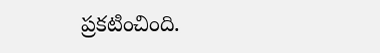ప్రకటించింది.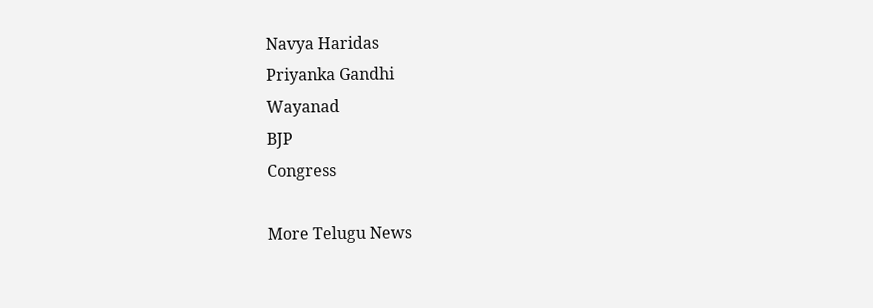Navya Haridas
Priyanka Gandhi
Wayanad
BJP
Congress

More Telugu News